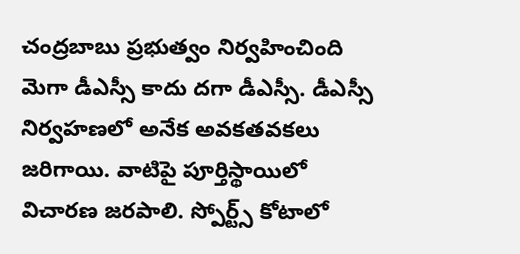చంద్రబాబు ప్రభుత్వం నిర్వహించింది మెగా డీఎస్సీ కాదు దగా డీఎస్సీ. డీఎస్సీ నిర్వహణలో అనేక అవకతవకలు జరిగాయి. వాటిపై పూర్తిస్థాయిలో విచారణ జరపాలి. స్పోర్ట్స్ కోటాలో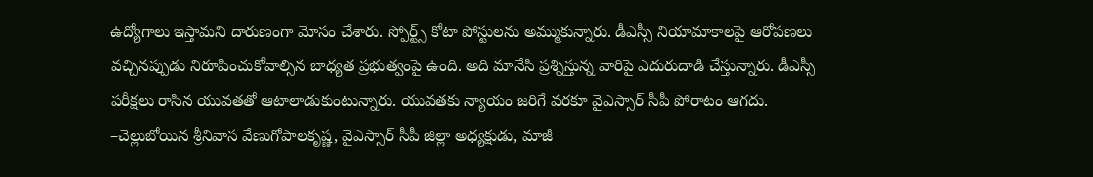ఉద్యోగాలు ఇస్తామని దారుణంగా మోసం చేశారు. స్పోర్ట్స్ కోటా పోస్టులను అమ్ముకున్నారు. డీఎస్సీ నియామాకాలపై ఆరోపణలు వచ్చినప్పుడు నిరూపించుకోవాల్సిన బాధ్యత ప్రభుత్వంపై ఉంది. అది మానేసి ప్రశ్నిస్తున్న వారిపై ఎదురుదాడి చేస్తున్నారు. డీఎస్సీ పరీక్షలు రాసిన యువతతో ఆటాలాడుకుంటున్నారు. యువతకు న్యాయం జరిగే వరకూ వైఎస్సార్ సీపీ పోరాటం ఆగదు.
–చెల్లుబోయిన శ్రీనివాస వేణుగోపాలకృష్ణ, వైఎస్సార్ సీపీ జిల్లా అధ్యక్షుడు, మాజీ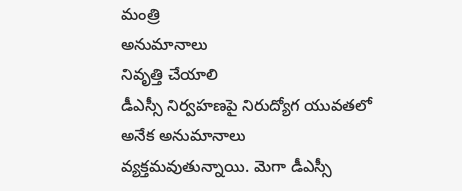మంత్రి
అనుమానాలు
నివృత్తి చేయాలి
డీఎస్సీ నిర్వహణపై నిరుద్యోగ యువతలో అనేక అనుమానాలు వ్యక్తమవుతున్నాయి. మెగా డీఎస్సీ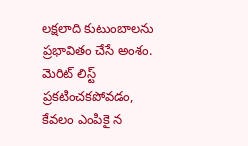లక్షలాది కుటుంబాలను ప్రభావితం చేసే అంశం. మెరిట్ లిస్ట్ ప్రకటించకపోవడం, కేవలం ఎంపికై న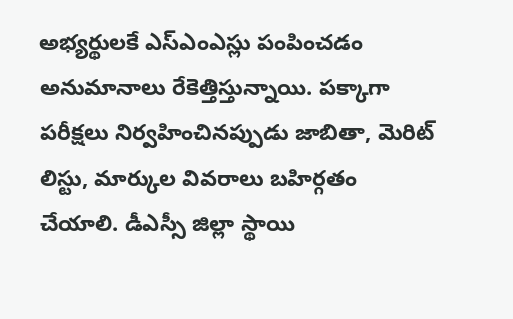అభ్యర్థులకే ఎస్ఎంఎస్లు పంపించడం అనుమానాలు రేకెత్తిస్తున్నాయి. పక్కాగా పరీక్షలు నిర్వహించినప్పుడు జాబితా, మెరిట్ లిస్టు, మార్కుల వివరాలు బహిర్గతం చేయాలి. డీఎస్సీ జిల్లా స్థాయి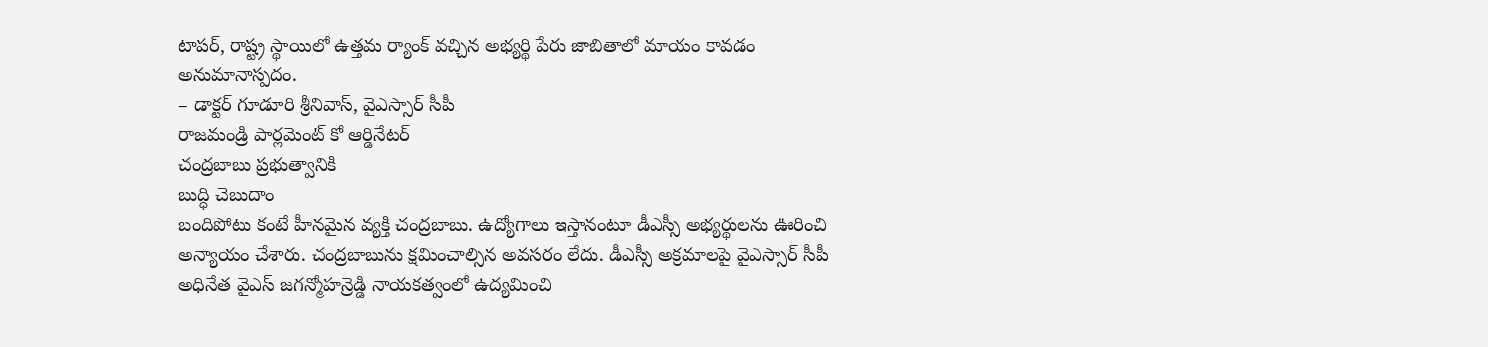టాపర్, రాష్ట్ర స్థాయిలో ఉత్తమ ర్యాంక్ వచ్చిన అభ్యర్థి పేరు జాబితాలో మాయం కావడం అనుమానాస్పదం.
– డాక్టర్ గూడూరి శ్రీనివాస్, వైఎస్సార్ సీపీ
రాజమండ్రి పార్లమెంట్ కో ఆర్డినేటర్
చంద్రబాబు ప్రభుత్వానికి
బుద్ధి చెబుదాం
బందిపోటు కంటే హీనమైన వ్యక్తి చంద్రబాబు. ఉద్యోగాలు ఇస్తానంటూ డీఎస్సీ అభ్యర్థులను ఊరించి అన్యాయం చేశారు. చంద్రబాబును క్షమించాల్సిన అవసరం లేదు. డీఎస్సీ అక్రమాలపై వైఎస్సార్ సీపీ అధినేత వైఎస్ జగన్మోహన్రెడ్డి నాయకత్వంలో ఉద్యమించి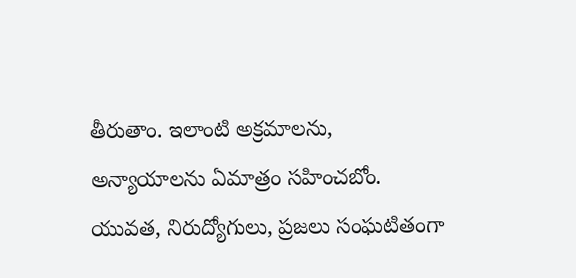తీరుతాం. ఇలాంటి అక్రమాలను, అన్యాయాలను ఏమాత్రం సహించబోం. యువత, నిరుద్యోగులు, ప్రజలు సంఘటితంగా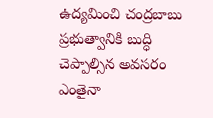ఉద్యమించి చంద్రబాబు ప్రభుత్వానికి బుద్ధి చెప్పాల్సిన అవసరం ఎంతైనా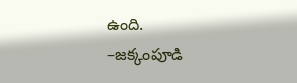ఉంది.
–జక్కంపూడి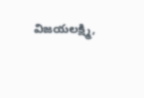విజయలక్ష్మి,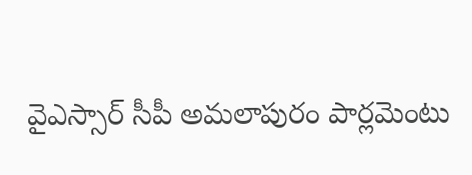వైఎస్సార్ సీపీ అమలాపురం పార్లమెంటు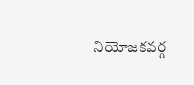నియోజకవర్గ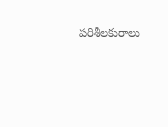పరిశీలకురాలు